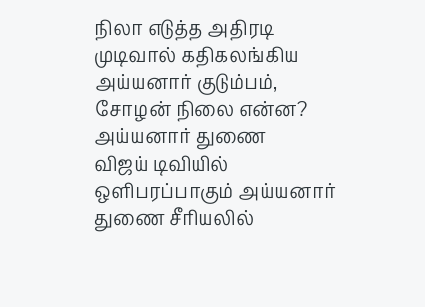நிலா எடுத்த அதிரடி முடிவால் கதிகலங்கிய அய்யனார் குடும்பம், சோழன் நிலை என்ன? அய்யனார் துணை
விஜய் டிவியில் ஒளிபரப்பாகும் அய்யனார் துணை சீரியலில்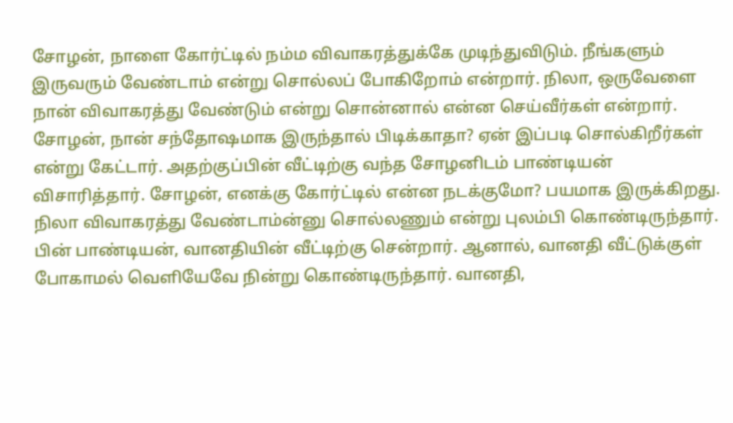சோழன், நாளை கோர்ட்டில் நம்ம விவாகரத்துக்கே முடிந்துவிடும். நீங்களும் இருவரும் வேண்டாம் என்று சொல்லப் போகிறோம் என்றார். நிலா, ஒருவேளை நான் விவாகரத்து வேண்டும் என்று சொன்னால் என்ன செய்வீர்கள் என்றார். சோழன், நான் சந்தோஷமாக இருந்தால் பிடிக்காதா? ஏன் இப்படி சொல்கிறீர்கள் என்று கேட்டார். அதற்குப்பின் வீட்டிற்கு வந்த சோழனிடம் பாண்டியன் விசாரித்தார். சோழன், எனக்கு கோர்ட்டில் என்ன நடக்குமோ? பயமாக இருக்கிறது. நிலா விவாகரத்து வேண்டாம்ன்னு சொல்லணும் என்று புலம்பி கொண்டிருந்தார்.
பின் பாண்டியன், வானதியின் வீட்டிற்கு சென்றார். ஆனால், வானதி வீட்டுக்குள் போகாமல் வெளியேவே நின்று கொண்டிருந்தார். வானதி,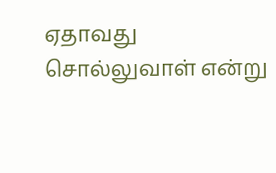ஏதாவது சொல்லுவாள் என்று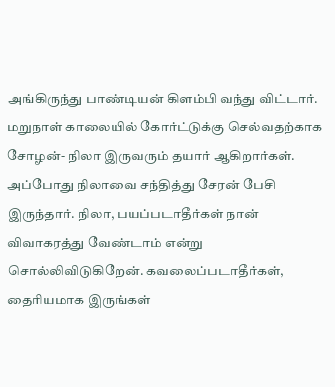அங்கிருந்து பாண்டியன் கிளம்பி வந்து விட்டார். மறுநாள் காலையில் கோர்ட்டுக்கு செல்வதற்காக சோழன்- நிலா இருவரும் தயார் ஆகிறார்கள். அப்போது நிலாவை சந்தித்து சேரன் பேசி இருந்தார். நிலா, பயப்படாதீர்கள் நான் விவாகரத்து வேண்டாம் என்று சொல்லிவிடுகிறேன். கவலைப்படாதீர்கள், தைரியமாக இருங்கள்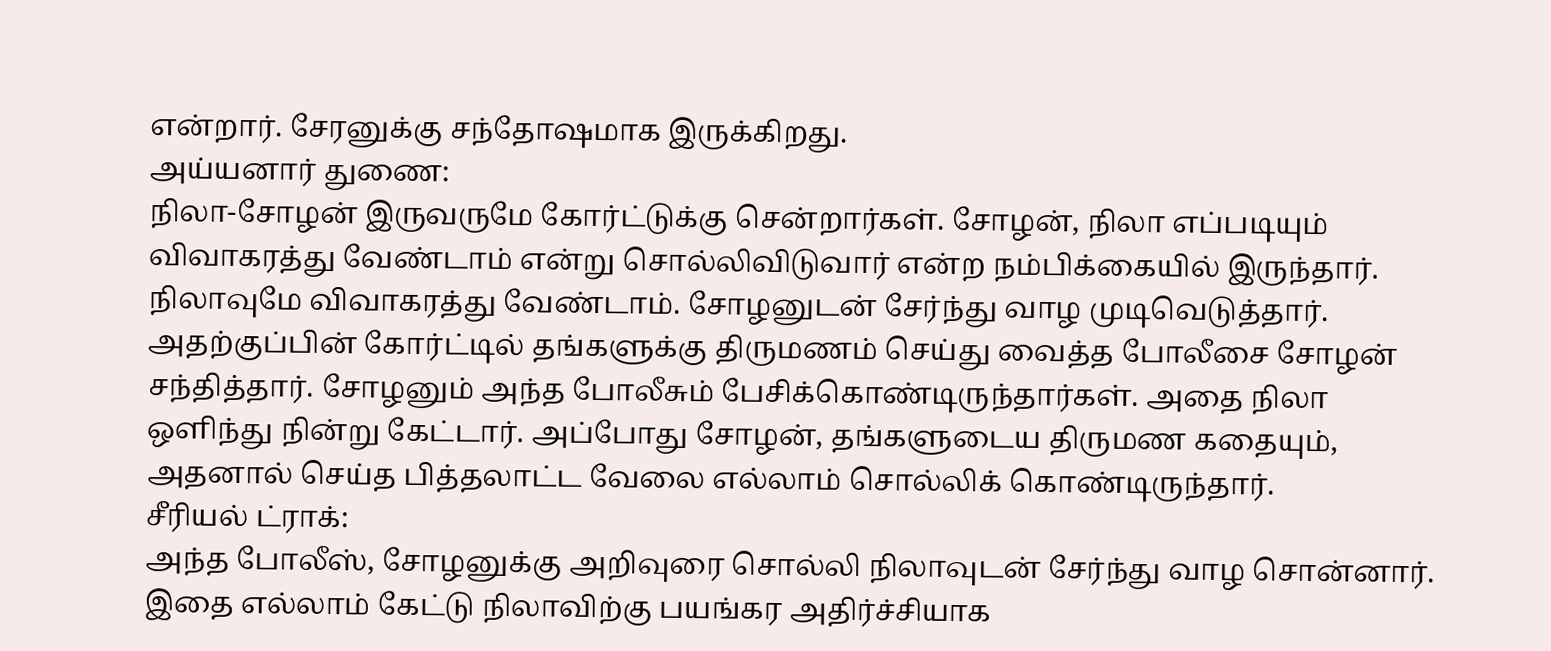என்றார். சேரனுக்கு சந்தோஷமாக இருக்கிறது.
அய்யனார் துணை:
நிலா-சோழன் இருவருமே கோர்ட்டுக்கு சென்றார்கள். சோழன், நிலா எப்படியும் விவாகரத்து வேண்டாம் என்று சொல்லிவிடுவார் என்ற நம்பிக்கையில் இருந்தார். நிலாவுமே விவாகரத்து வேண்டாம். சோழனுடன் சேர்ந்து வாழ முடிவெடுத்தார். அதற்குப்பின் கோர்ட்டில் தங்களுக்கு திருமணம் செய்து வைத்த போலீசை சோழன் சந்தித்தார். சோழனும் அந்த போலீசும் பேசிக்கொண்டிருந்தார்கள். அதை நிலா ஒளிந்து நின்று கேட்டார். அப்போது சோழன், தங்களுடைய திருமண கதையும், அதனால் செய்த பித்தலாட்ட வேலை எல்லாம் சொல்லிக் கொண்டிருந்தார்.
சீரியல் ட்ராக்:
அந்த போலீஸ், சோழனுக்கு அறிவுரை சொல்லி நிலாவுடன் சேர்ந்து வாழ சொன்னார். இதை எல்லாம் கேட்டு நிலாவிற்கு பயங்கர அதிர்ச்சியாக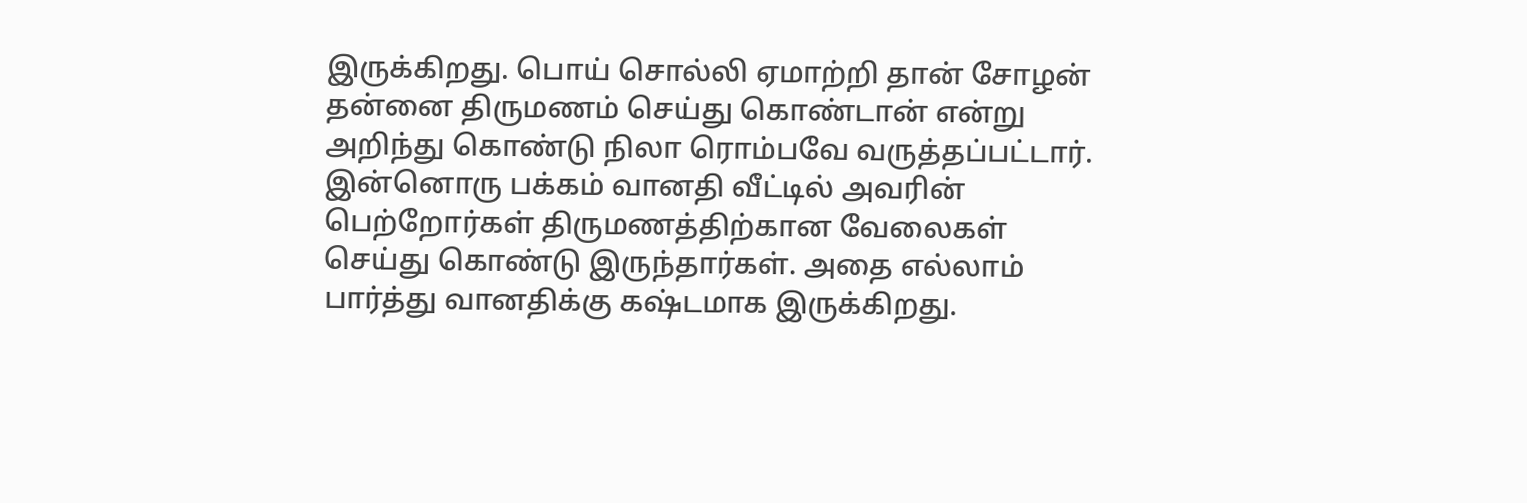இருக்கிறது. பொய் சொல்லி ஏமாற்றி தான் சோழன் தன்னை திருமணம் செய்து கொண்டான் என்று அறிந்து கொண்டு நிலா ரொம்பவே வருத்தப்பட்டார். இன்னொரு பக்கம் வானதி வீட்டில் அவரின் பெற்றோர்கள் திருமணத்திற்கான வேலைகள் செய்து கொண்டு இருந்தார்கள். அதை எல்லாம் பார்த்து வானதிக்கு கஷ்டமாக இருக்கிறது.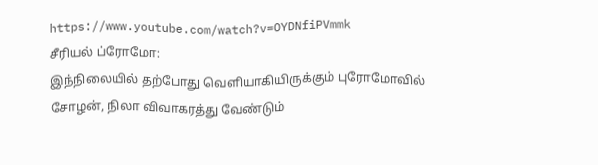https://www.youtube.com/watch?v=OYDNfiPVmmk
சீரியல் ப்ரோமோ:
இந்நிலையில் தற்போது வெளியாகியிருக்கும் புரோமோவில் சோழன், நிலா விவாகரத்து வேண்டும்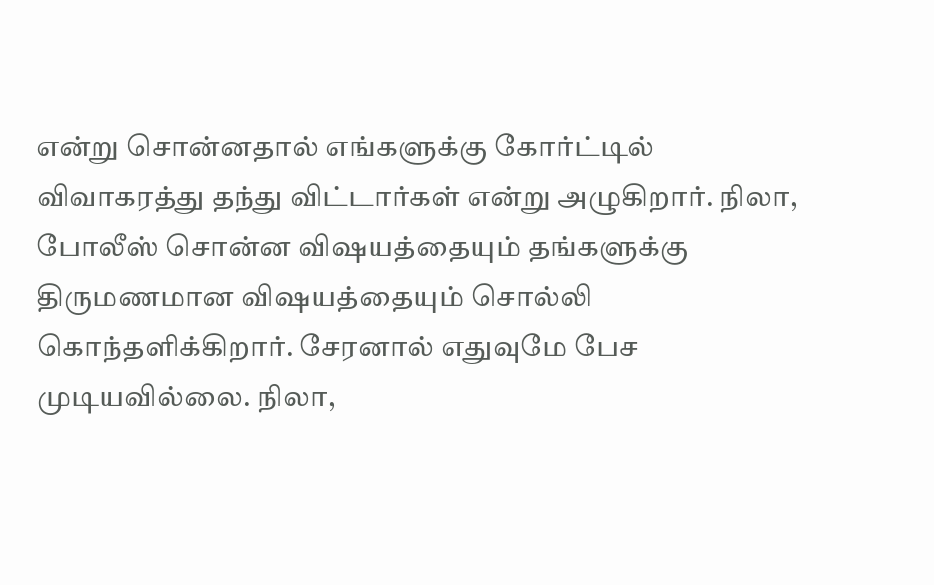என்று சொன்னதால் எங்களுக்கு கோர்ட்டில் விவாகரத்து தந்து விட்டார்கள் என்று அழுகிறார். நிலா, போலீஸ் சொன்ன விஷயத்தையும் தங்களுக்கு திருமணமான விஷயத்தையும் சொல்லி கொந்தளிக்கிறார். சேரனால் எதுவுமே பேச முடியவில்லை. நிலா,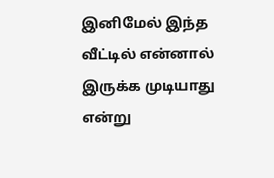இனிமேல் இந்த வீட்டில் என்னால் இருக்க முடியாது என்று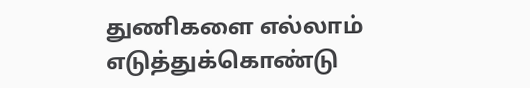துணிகளை எல்லாம் எடுத்துக்கொண்டு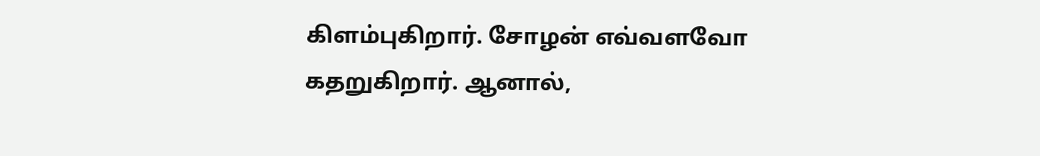கிளம்புகிறார். சோழன் எவ்வளவோ கதறுகிறார். ஆனால்,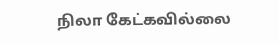நிலா கேட்கவில்லை